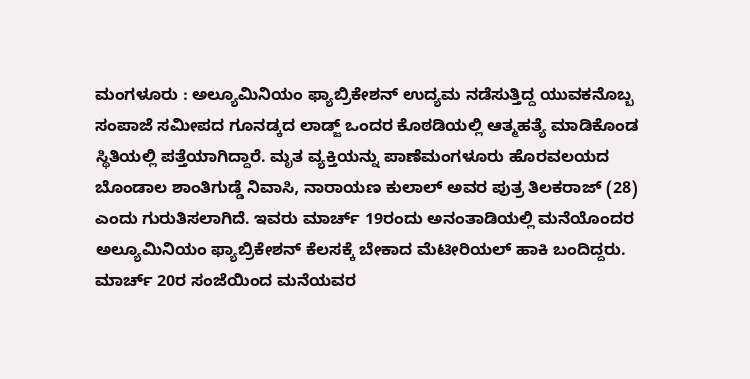ಮಂಗಳೂರು : ಅಲ್ಯೂಮಿನಿಯಂ ಫ್ಯಾಬ್ರಿಕೇಶನ್ ಉದ್ಯಮ ನಡೆಸುತ್ತಿದ್ದ ಯುವಕನೊಬ್ಬ ಸಂಪಾಜೆ ಸಮೀಪದ ಗೂನಡ್ಕದ ಲಾಡ್ಜ್ ಒಂದರ ಕೊಠಡಿಯಲ್ಲಿ ಆತ್ಮಹತ್ಯೆ ಮಾಡಿಕೊಂಡ ಸ್ಥಿತಿಯಲ್ಲಿ ಪತ್ತೆಯಾಗಿದ್ದಾರೆ. ಮೃತ ವ್ಯಕ್ತಿಯನ್ನು ಪಾಣೆಮಂಗಳೂರು ಹೊರವಲಯದ ಬೊಂಡಾಲ ಶಾಂತಿಗುಡ್ಡೆ ನಿವಾಸಿ, ನಾರಾಯಣ ಕುಲಾಲ್ ಅವರ ಪುತ್ರ ತಿಲಕರಾಜ್ (28) ಎಂದು ಗುರುತಿಸಲಾಗಿದೆ. ಇವರು ಮಾರ್ಚ್ 19ರಂದು ಅನಂತಾಡಿಯಲ್ಲಿ ಮನೆಯೊಂದರ ಅಲ್ಯೂಮಿನಿಯಂ ಫ್ಯಾಬ್ರಿಕೇಶನ್ ಕೆಲಸಕ್ಕೆ ಬೇಕಾದ ಮೆಟೀರಿಯಲ್ ಹಾಕಿ ಬಂದಿದ್ದರು. ಮಾರ್ಚ್ 20ರ ಸಂಜೆಯಿಂದ ಮನೆಯವರ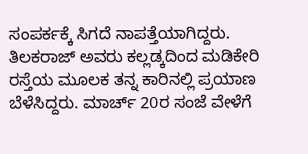ಸಂಪರ್ಕಕ್ಕೆ ಸಿಗದೆ ನಾಪತ್ತೆಯಾಗಿದ್ದರು. ತಿಲಕರಾಜ್ ಅವರು ಕಲ್ಲಡ್ಕದಿಂದ ಮಡಿಕೇರಿ ರಸ್ತೆಯ ಮೂಲಕ ತನ್ನ ಕಾರಿನಲ್ಲಿ ಪ್ರಯಾಣ ಬೆಳೆಸಿದ್ದರು. ಮಾರ್ಚ್ 20ರ ಸಂಜೆ ವೇಳೆಗೆ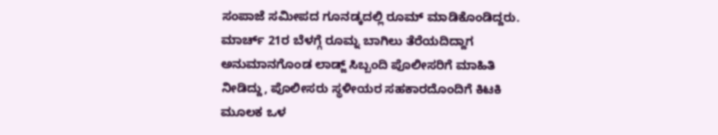ಸಂಪಾಜೆ ಸಮೀಪದ ಗೂನಡ್ಕದಲ್ಲಿ ರೂಮ್ ಮಾಡಿಕೊಂಡಿದ್ದರು. ಮಾರ್ಚ್ 21ರ ಬೆಳಗ್ಗೆ ರೂಮ್ನ ಬಾಗಿಲು ತೆರೆಯದಿದ್ದಾಗ ಅನುಮಾನಗೊಂಡ ಲಾಡ್ಜ್ ಸಿಬ್ಬಂದಿ ಪೊಲೀಸರಿಗೆ ಮಾಹಿತಿ ನೀಡಿದ್ದು, ಪೊಲೀಸರು ಸ್ಥಳೀಯರ ಸಹಕಾರದೊಂದಿಗೆ ಕಿಟಕಿ ಮೂಲಕ ಒಳ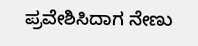ಪ್ರವೇಶಿಸಿದಾಗ ನೇಣು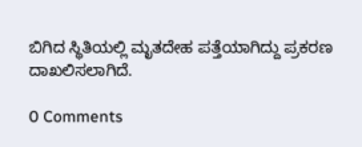ಬಿಗಿದ ಸ್ಥಿತಿಯಲ್ಲಿ ಮೃತದೇಹ ಪತ್ತೆಯಾಗಿದ್ದು ಪ್ರಕರಣ ದಾಖಲಿಸಲಾಗಿದೆ.

0 Comments